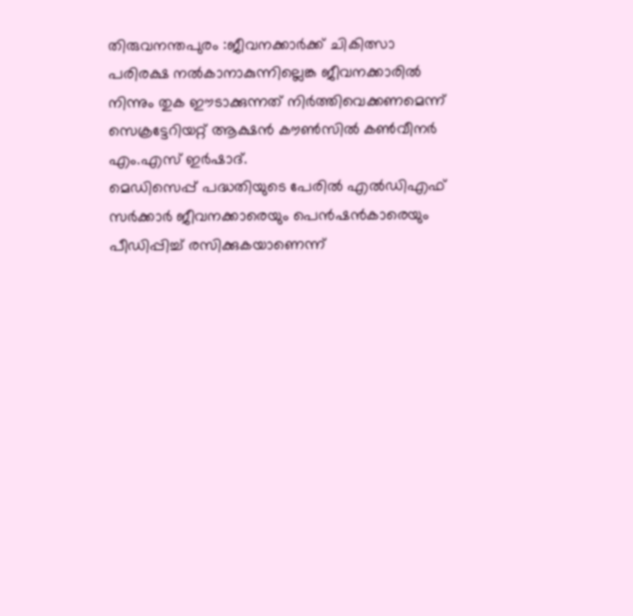തിരുവനന്തപുരം :ജീവനക്കാർക്ക് ചികിത്സാ പരിരക്ഷ നൽകാനാകുന്നില്ലെങ്ക ജീവനക്കാരിൽ നിന്നും തുക ഈടാക്കുന്നത് നിർത്തിവെക്കണമെന്ന് സെക്രട്ടേറിയറ്റ് ആക്ഷൻ കൗൺസിൽ കൺവീനർ എം.എസ് ഇർഷാദ്.
മെഡിസെപ്പ് പദ്ധതിയുടെ പേരിൽ എൽഡിഎഫ് സർക്കാർ ജീവനക്കാരെയും പെൻഷൻകാരെയും പീഡിപ്പിച്ച് രസിക്കുകയാണെന്ന്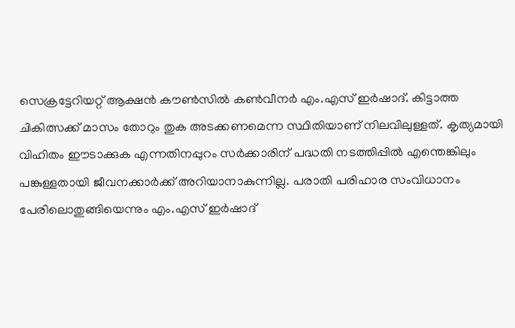സെക്രട്ടേറിയറ്റ് ആക്ഷൻ കൗൺസിൽ കൺവീനർ എം.എസ് ഇർഷാദ്. കിട്ടാത്ത ചികിത്സക്ക് മാസം തോറും തുക അടക്കണമെന്ന സ്ഥിതിയാണ് നിലവിലുള്ളത്. കൃത്യമായി വിഹിതം ഈടാക്കുക എന്നതിനപ്പുറം സർക്കാരിന് പദ്ധതി നടത്തിപ്പിൽ എന്തെങ്കിലും പങ്കുള്ളതായി ജീവനക്കാർക്ക് അറിയാനാകുന്നില്ല. പരാതി പരിഹാര സംവിധാനം പേരിലൊതുങ്ങിയെന്നും എം.എസ് ഇർഷാദ്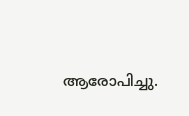ആരോപിച്ചു.